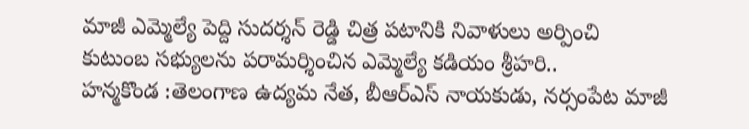మాజీ ఎమ్మెల్యే పెద్ది సుదర్శన్ రెడ్డి చిత్ర పటానికి నివాళులు అర్పించి
కుటుంబ సభ్యులను పరామర్శించిన ఎమ్మెల్యే కడియం శ్రీహరి..
హన్మకొండ :తెలంగాణ ఉద్యమ నేత, బీఆర్ఎస్ నాయకుడు, నర్సంపేట మాజీ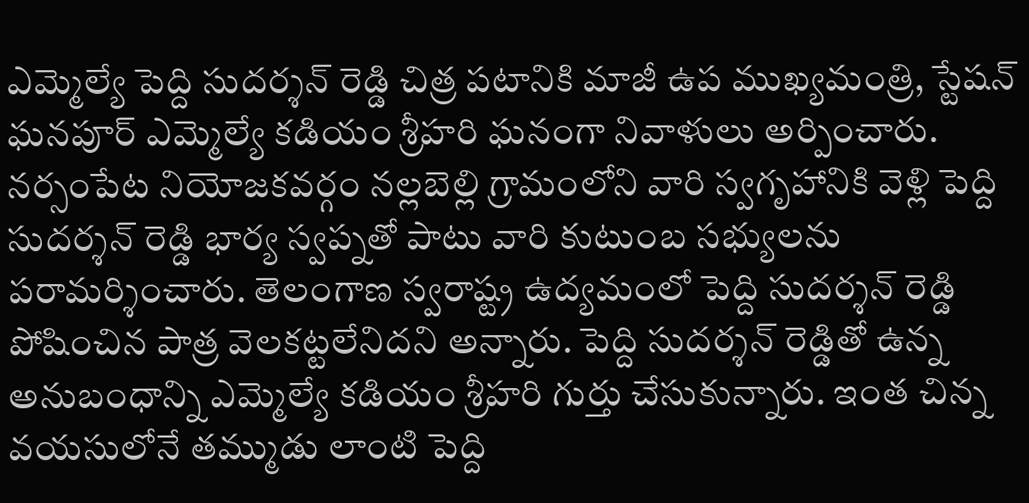ఎమ్మెల్యే పెద్ది సుదర్శన్ రెడ్డి చిత్ర పటానికి మాజీ ఉప ముఖ్యమంత్రి, స్టేషన్ ఘనపూర్ ఎమ్మెల్యే కడియం శ్రీహరి ఘనంగా నివాళులు అర్పించారు. నర్సంపేట నియోజకవర్గం నల్లబెల్లి గ్రామంలోని వారి స్వగృహానికి వెళ్లి పెద్ది సుదర్శన్ రెడ్డి భార్య స్వప్నతో పాటు వారి కుటుంబ సభ్యులను పరామర్శించారు. తెలంగాణ స్వరాష్ట్ర ఉద్యమంలో పెద్ది సుదర్శన్ రెడ్డి పోషించిన పాత్ర వెలకట్టలేనిదని అన్నారు. పెద్ది సుదర్శన్ రెడ్డితో ఉన్న అనుబంధాన్ని ఎమ్మెల్యే కడియం శ్రీహరి గుర్తు చేసుకున్నారు. ఇంత చిన్న వయసులోనే తమ్ముడు లాంటి పెద్ది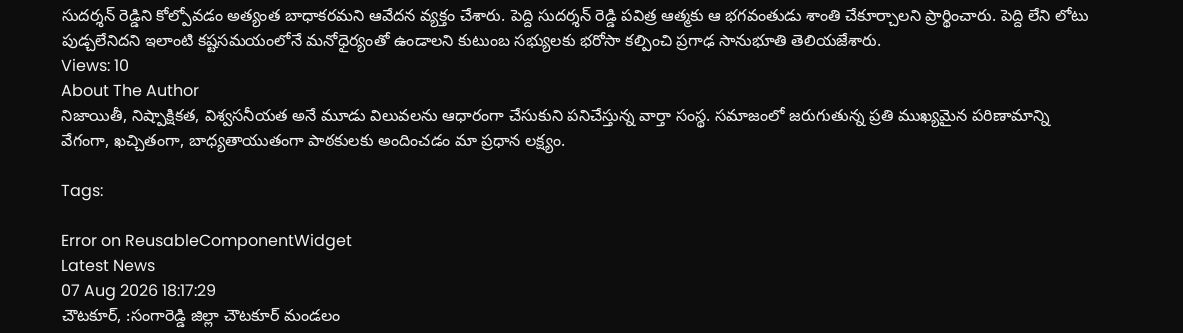సుదర్శన్ రెడ్డిని కోల్పోవడం అత్యంత బాధాకరమని ఆవేదన వ్యక్తం చేశారు. పెద్ది సుదర్శన్ రెడ్డి పవిత్ర ఆత్మకు ఆ భగవంతుడు శాంతి చేకూర్చాలని ప్రార్థించారు. పెద్ది లేని లోటు పుడ్చలేనిదని ఇలాంటి కష్టసమయంలోనే మనోధైర్యంతో ఉండాలని కుటుంబ సభ్యులకు భరోసా కల్పించి ప్రగాఢ సానుభూతి తెలియజేశారు.
Views: 10
About The Author
నిజాయితీ, నిష్పాక్షికత, విశ్వసనీయత అనే మూడు విలువలను ఆధారంగా చేసుకుని పనిచేస్తున్న వార్తా సంస్థ. సమాజంలో జరుగుతున్న ప్రతి ముఖ్యమైన పరిణామాన్ని వేగంగా, ఖచ్చితంగా, బాధ్యతాయుతంగా పాఠకులకు అందించడం మా ప్రధాన లక్ష్యం.

Tags:

Error on ReusableComponentWidget
Latest News
07 Aug 2026 18:17:29
చౌటకూర్, :సంగారెడ్డి జిల్లా చౌటకూర్ మండలం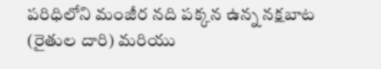పరిధిలోని మంజీర నది పక్కన ఉన్న నక్షబాట (రైతుల దారి) మరియు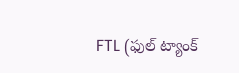FTL (ఫుల్ ట్యాంక్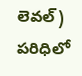లెవల్) పరిధిలో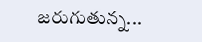జరుగుతున్న...